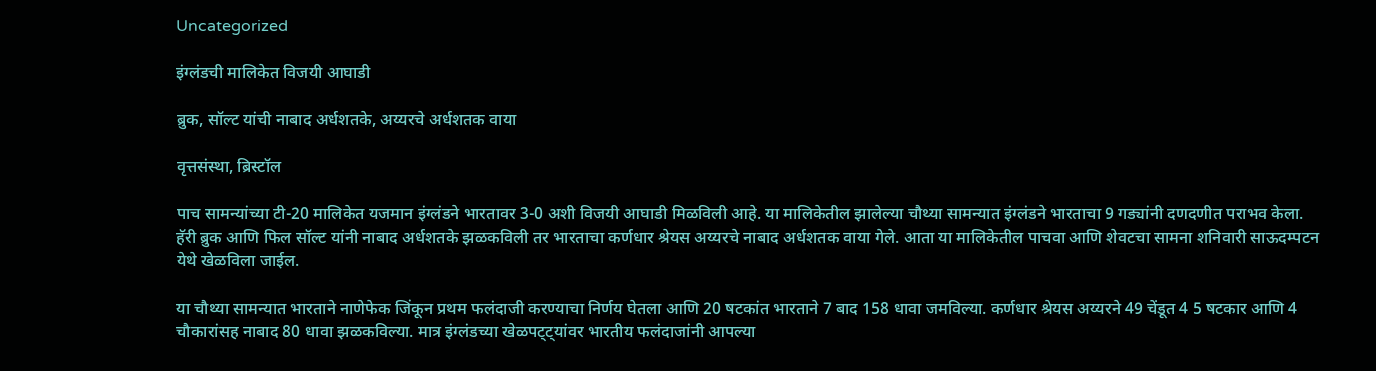Uncategorized

इंग्लंडची मालिकेत विजयी आघाडी

ब्रुक, सॉल्ट यांची नाबाद अर्धशतके, अय्यरचे अर्धशतक वाया

वृत्तसंस्था, ब्रिस्टॉल

पाच सामन्यांच्या टी-20 मालिकेत यजमान इंग्लंडने भारतावर 3-0 अशी विजयी आघाडी मिळविली आहे. या मालिकेतील झालेल्या चौथ्या सामन्यात इंग्लंडने भारताचा 9 गड्यांनी दणदणीत पराभव केला. हॅरी ब्रुक आणि फिल सॉल्ट यांनी नाबाद अर्धशतके झळकविली तर भारताचा कर्णधार श्रेयस अय्यरचे नाबाद अर्धशतक वाया गेले. आता या मालिकेतील पाचवा आणि शेवटचा सामना शनिवारी साऊदम्पटन येथे खेळविला जाईल.

या चौथ्या सामन्यात भारताने नाणेफेक जिंकून प्रथम फलंदाजी करण्याचा निर्णय घेतला आणि 20 षटकांत भारताने 7 बाद 158 धावा जमविल्या. कर्णधार श्रेयस अय्यरने 49 चेंडूत 4 5 षटकार आणि 4 चौकारांसह नाबाद 80 धावा झळकविल्या. मात्र इंग्लंडच्या खेळपट्ट्यांवर भारतीय फलंदाजांनी आपल्या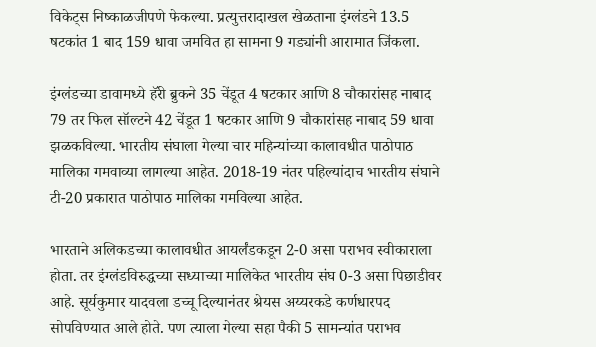विकेट्स निष्काळजीपणे फेकल्या. प्रत्युत्तरादाखल खेळताना इंग्लंडने 13.5 षटकांत 1 बाद 159 धावा जमवित हा सामना 9 गड्यांनी आरामात जिंकला.

इंग्लंडच्या डावामध्ये हॅरी ब्रुकने 35 चेंडूत 4 षटकार आणि 8 चौकारांसह नाबाद 79 तर फिल सॉल्टने 42 चेंडूत 1 षटकार आणि 9 चौकारांसह नाबाद 59 धावा झळकविल्या. भारतीय संघाला गेल्या चार महिन्यांच्या कालावधीत पाठोपाठ मालिका गमवाव्या लागल्या आहेत. 2018-19 नंतर पहिल्यांदाच भारतीय संघाने टी-20 प्रकारात पाठोपाठ मालिका गमविल्या आहेत.

भारताने अलिकडच्या कालावधीत आयर्लंडकडून 2-0 असा पराभव स्वीकाराला होता. तर इंग्लंडविरुद्धच्या सध्याच्या मालिकेत भारतीय संघ 0-3 असा पिछाडीवर आहे. सूर्यकुमार यादवला डच्चू दिल्यानंतर श्रेयस अय्यरकडे कर्णधारपद सोपविण्यात आले होते. पण त्याला गेल्या सहा पैकी 5 सामन्यांत पराभव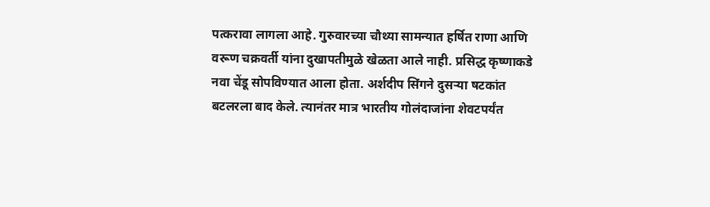पत्करावा लागला आहे. गुरुवारच्या चौथ्या सामन्यात हर्षित राणा आणि वरूण चक्रवर्ती यांना दुखापतीमुळे खेळता आले नाही. प्रसिद्ध कृष्णाकडे नवा चेंडू सोपविण्यात आला होता. अर्शदीप सिंगने दुसऱ्या षटकांत बटलरला बाद केले. त्यानंतर मात्र भारतीय गोलंदाजांना शेवटपर्यंत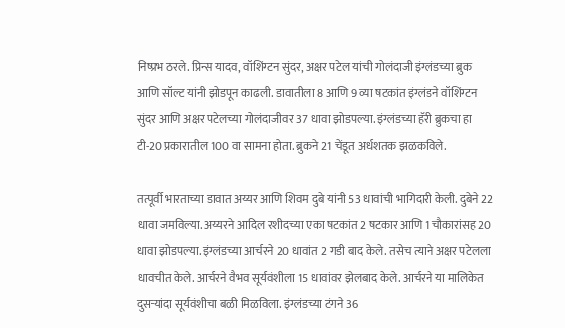निष्प्रभ ठरले. प्रिन्स यादव, वॉशिंग्टन सुंदर, अक्षर पटेल यांची गोलंदाजी इंग्लंडच्या ब्रुक आणि सॉल्ट यांनी झोडपून काढली. डावातीला 8 आणि 9 व्या षटकांत इंग्लंडने वॉशिंग्टन सुंदर आणि अक्षर पटेलच्या गोलंदाजीवर 37 धावा झोडपल्या. इंग्लंडच्या हॅरी ब्रुकचा हा टी-20 प्रकारातील 100 वा सामना होता. ब्रुकने 21 चेंडूत अर्धशतक झळकविले.

तत्पूर्वी भारताच्या डावात अय्यर आणि शिवम दुबे यांनी 53 धावांची भागिदारी केली. दुबेने 22 धावा जमविल्या. अय्यरने आदिल रशीदच्या एका षटकांत 2 षटकार आणि 1 चौकारांसह 20 धावा झोडपल्या. इंग्लंडच्या आर्चरने 20 धावांत 2 गडी बाद केले. तसेच त्याने अक्षर पटेलला धावचीत केले. आर्चरने वैभव सूर्यवंशीला 15 धावांवर झेलबाद केले. आर्चरने या मालिकेत दुसऱ्यांदा सूर्यवंशीचा बळी मिळविला. इंग्लंडच्या टंगने 36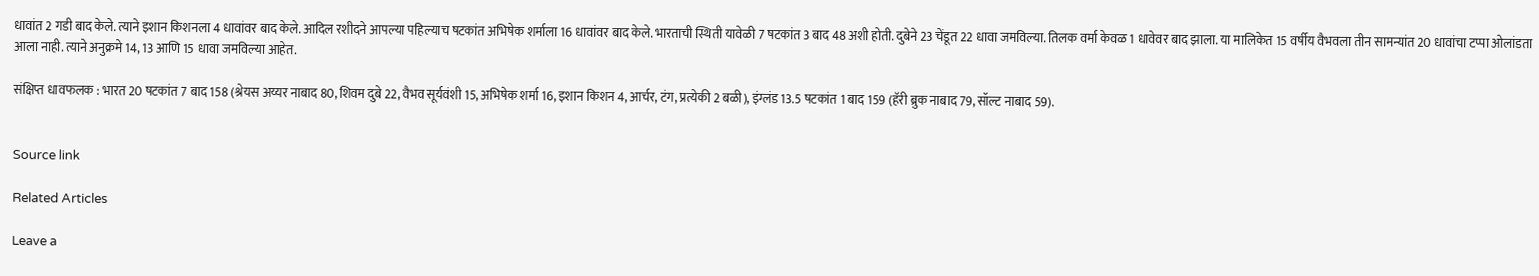धावांत 2 गडी बाद केले. त्याने इशान किशनला 4 धावांवर बाद केले. आदिल रशीदने आपल्या पहिल्याच षटकांत अभिषेक शर्माला 16 धावांवर बाद केले. भारताची स्थिती यावेळी 7 षटकांत 3 बाद 48 अशी होती. दुबेने 23 चेंडूत 22 धावा जमविल्या. तिलक वर्मा केवळ 1 धावेवर बाद झाला. या मालिकेत 15 वर्षीय वैभवला तीन सामन्यांत 20 धावांचा टप्पा ओलांडता आला नाही. त्याने अनुक्रमे 14, 13 आणि 15 धावा जमविल्या आहेत.

संक्षिप्त धावफलक : भारत 20 षटकांत 7 बाद 158 (श्रेयस अय्यर नाबाद 80, शिवम दुबे 22, वैभव सूर्यवंशी 15, अभिषेक शर्मा 16, इशान किशन 4, आर्चर, टंग, प्रत्येकी 2 बळी), इंग्लंड 13.5 षटकांत 1 बाद 159 (हॅरी ब्रुक नाबाद 79, सॉल्ट नाबाद 59).


Source link

Related Articles

Leave a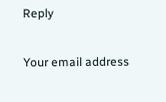Reply

Your email address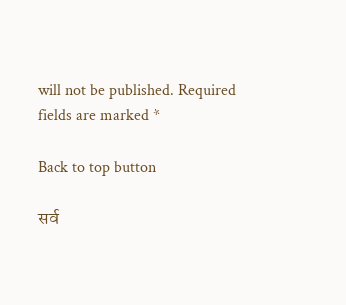will not be published. Required fields are marked *

Back to top button

सर्व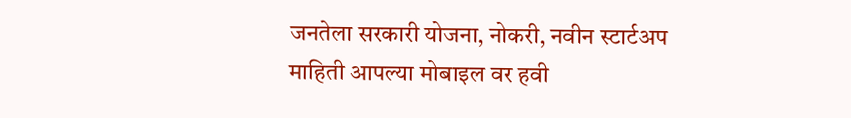जनतेला सरकारी योजना, नोकरी, नवीन स्टार्टअप माहिती आपल्या मोबाइल वर हवी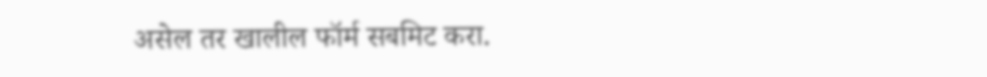असेल तर खालील फॉर्म सबमिट करा.